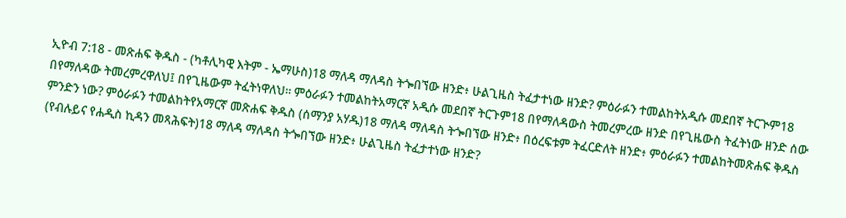ኢዮብ 7:18 - መጽሐፍ ቅዱስ - (ካቶሊካዊ እትም - ኤማሁስ)18 ማለዳ ማለዳስ ትጐበኘው ዘንድ፥ ሁልጊዜስ ትፈታተነው ዘንድ? ምዕራፉን ተመልከትአዲሱ መደበኛ ትርጒም18 በየማለዳው ትመረምረዋለህ፤ በየጊዜውም ትፈትነዋለህ። ምዕራፉን ተመልከትአማርኛ አዲሱ መደበኛ ትርጉም18 በየማለዳውስ ትመረምረው ዘንድ በየጊዜውስ ትፈትነው ዘንድ ሰው ምንድን ነው? ምዕራፉን ተመልከትየአማርኛ መጽሐፍ ቅዱስ (ሰማንያ አሃዱ)18 ማለዳ ማለዳስ ትጐበኘው ዘንድ፥ በዕረፍቱም ትፈርድለት ዘንድ፥ ምዕራፉን ተመልከትመጽሐፍ ቅዱስ (የብሉይና የሐዲስ ኪዳን መጻሕፍት)18 ማለዳ ማለዳስ ትጐበኘው ዘንድ፥ ሁልጊዜስ ትፈታተነው ዘንድ?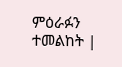ምዕራፉን ተመልከት |